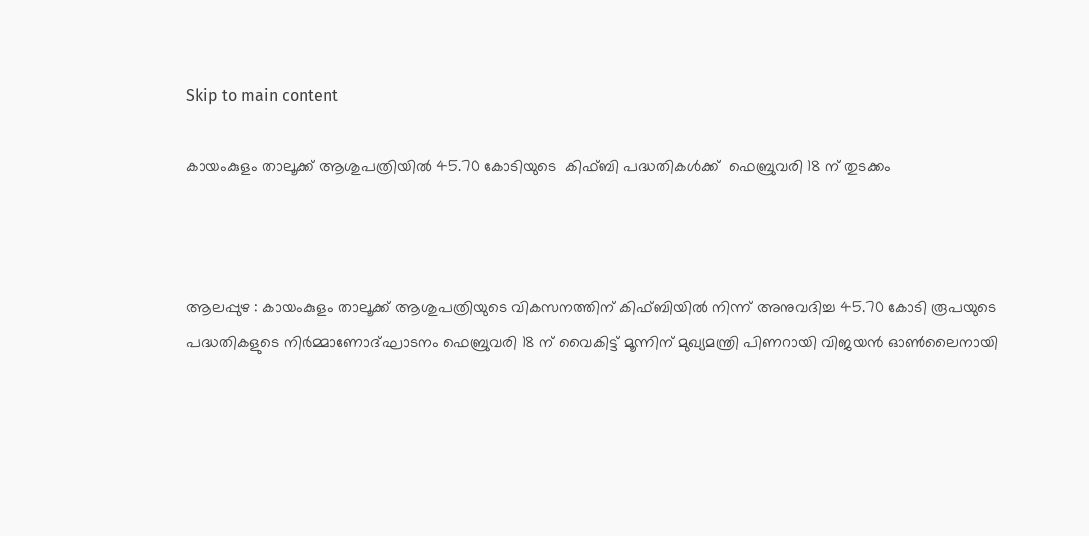Skip to main content

കായംകുളം താലൂക്ക് ആശുപത്രിയില്‍ 45.70 കോടിയുടെ  കിഫ്ബി പദ്ധതികള്‍ക്ക്  ഫെബ്രുവരി 18 ന് തുടക്കം



ആലപ്പുഴ : കായംകുളം താലൂക്ക് ആശുപത്രിയുടെ വികസനത്തിന് കിഫ്ബിയില്‍ നിന്ന് അനുവദിച്ച 45.70 കോടി രൂപയുടെ പദ്ധതികളുടെ നിര്‍മ്മാണോദ്ഘാടനം ഫെബ്രുവരി 18 ന് വൈകിട്ട് മൂന്നിന് മുഖ്യമന്ത്രി പിണറായി വിജയന്‍ ഓണ്‍ലൈനായി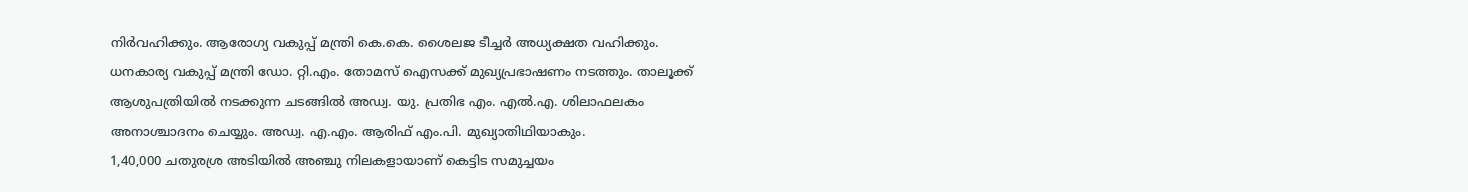നിര്‍വഹിക്കും. ആരോഗ്യ വകുപ്പ് മന്ത്രി കെ.കെ. ശൈലജ ടീച്ചര്‍ അധ്യക്ഷത വഹിക്കും. ധനകാര്യ വകുപ്പ് മന്ത്രി ഡോ. റ്റി.എം. തോമസ് ഐസക്ക് മുഖ്യപ്രഭാഷണം നടത്തും. താലൂക്ക് ആശുപത്രിയില്‍ നടക്കുന്ന ചടങ്ങില്‍ അഡ്വ. യു. പ്രതിഭ എം. എല്‍.എ. ശിലാഫലകം അനാശ്ചാദനം ചെയ്യും. അഡ്വ. എ.എം. ആരിഫ് എം.പി. മുഖ്യാതിഥിയാകും.
1,40,000 ചതുരശ്ര അടിയില്‍ അഞ്ചു നിലകളായാണ് കെട്ടിട സമുച്ചയം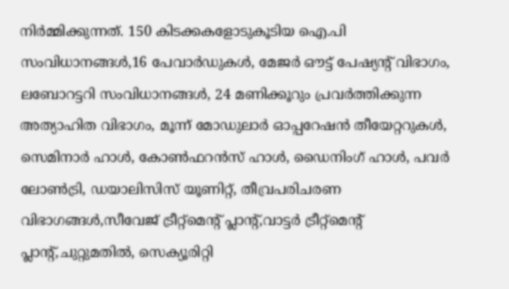നിര്‍മ്മിക്കുന്നത്. 150 കിടക്കകളോടുകൂടിയ ഐ.പി സംവിധാനങ്ങള്‍,16 പേവാര്‍ഡുകള്‍, മേജര്‍ ഔട്ട് പേഷ്യന്റ് വിഭാഗം, ലബോറട്ടറി സംവിധാനങ്ങള്‍, 24 മണിക്കൂറും പ്രവര്‍ത്തിക്കുന്ന അത്യാഹിത വിഭാഗം, മൂന്ന് മോഡുലാര്‍ ഓപ്പറേഷന്‍ തീയേറ്ററുകള്‍, സെമിനാര്‍ ഹാള്‍, കോണ്‍ഫറന്‍സ് ഹാള്‍, ഡൈനിംഗ് ഹാള്‍, പവര്‍ ലോണ്‍ട്രി, ഡയാലിസിസ് യൂണിറ്റ്, തീവ്രപരിചരണ വിഭാഗങ്ങള്‍,സീവേജ് ട്രീറ്റ്‌മെന്റ് പ്ലാന്റ്,വാട്ടര്‍ ട്രീറ്റ്‌മെന്റ് പ്ലാന്റ്,ചുറ്റുമതില്‍, സെക്യൂരിറ്റി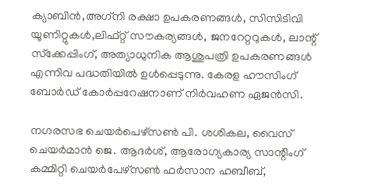ക്യാബിന്‍,അഗ്‌നി രക്ഷാ ഉപകരണങ്ങള്‍, സിസിടിവി യൂണിറ്റുകള്‍,ലിഫ്റ്റ് സൗകര്യങ്ങള്‍, ജനറേറ്ററുകള്‍, ലാന്റ് സ്‌ക്കേപ്പിംഗ്, അത്യാധുനിക ആശുപത്രി ഉപകരണങ്ങള്‍ എന്നിവ പദ്ധതിയില്‍ ഉള്‍പ്പെടുന്നു. കേരള ഹൗസിംഗ് ബോര്‍ഡ് കോര്‍പ്പറേഷനാണ് നിര്‍വഹണ ഏജന്‍സി.

നഗരസഭ ചെയര്‍പെഴ്‌സണ്‍ പി. ശശികല, വൈസ് ചെയര്‍മാന്‍ ജെ. ആദര്‍ശ്, ആരോഗ്യകാര്യ സാന്റിംഗ് കമ്മിറ്റി ചെയര്‍പേഴ്‌സണ്‍ ഫര്‍സാന ഹബീബ്,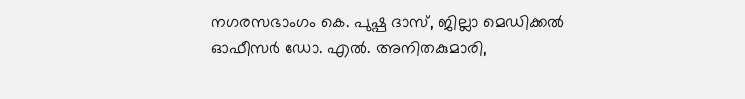നഗരസഭാംഗം കെ. പുഷ്പ ദാസ്, ജില്ലാ മെഡിക്കല്‍ ഓഫീസര്‍ ഡോ. എല്‍. അനിതകുമാരി,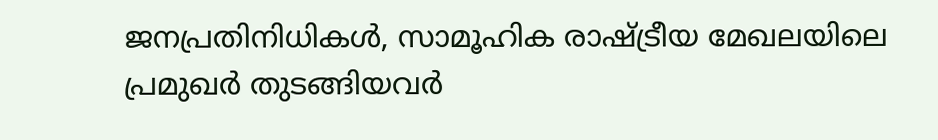ജനപ്രതിനിധികള്‍, സാമൂഹിക രാഷ്ട്രീയ മേഖലയിലെ പ്രമുഖര്‍ തുടങ്ങിയവര്‍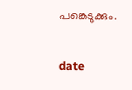പങ്കെടുക്കും.

date